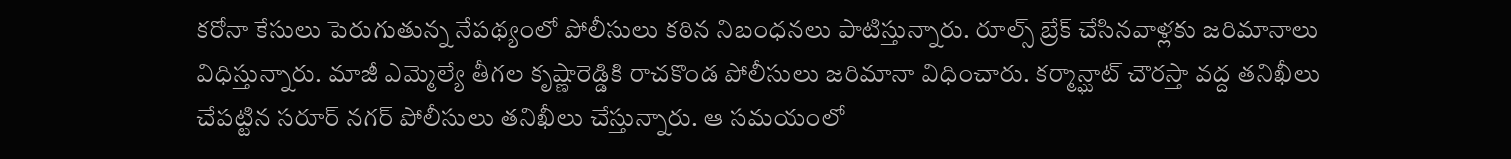కరోనా కేసులు పెరుగుతున్న నేపథ్యంలో పోలీసులు కఠిన నిబంధనలు పాటిస్తున్నారు. రూల్స్ బ్రేక్ చేసినవాళ్లకు జరిమానాలు విధిస్తున్నారు. మాజీ ఎమ్మెల్యే తీగల కృష్ణారెడ్డికి రాచకొండ పోలీసులు జరిమానా విధించారు. కర్మాన్ఘాట్ చౌరస్తా వద్ద తనిఖీలు చేపట్టిన సరూర్ నగర్ పోలీసులు తనిఖీలు చేస్తున్నారు. ఆ సమయంలో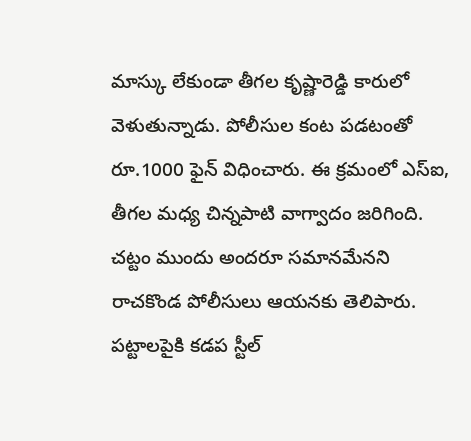మాస్కు లేకుండా తీగల కృష్ణారెడ్డి కారులో వెళుతున్నాడు. పోలీసుల కంట పడటంతో రూ.1000 ఫైన్ విధించారు. ఈ క్రమంలో ఎస్ఐ, తీగల మధ్య చిన్నపాటి వాగ్వాదం జరిగింది. చట్టం ముందు అందరూ సమానమేనని రాచకొండ పోలీసులు ఆయనకు తెలిపారు.
పట్టాలపైకి కడప స్టీల్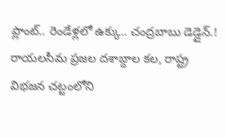ప్లాంట్.. రెండేళ్లలో ఉక్కు.. చంద్రబాబు డెడ్లైన్.!
రాయలసీమ ప్రజల దశాబ్దాల కల, రాష్ట్ర విభజన చట్టంలోని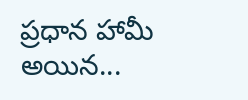ప్రధాన హామీ అయిన...